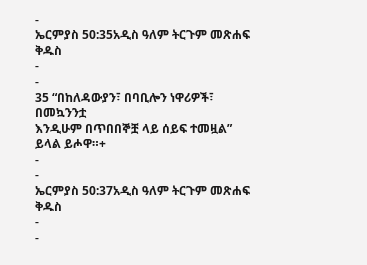-
ኤርምያስ 50:35አዲስ ዓለም ትርጉም መጽሐፍ ቅዱስ
-
-
35 “በከለዳውያን፣ በባቢሎን ነዋሪዎች፣ በመኳንንቷ
እንዲሁም በጥበበኞቿ ላይ ሰይፍ ተመዟል” ይላል ይሖዋ።+
-
-
ኤርምያስ 50:37አዲስ ዓለም ትርጉም መጽሐፍ ቅዱስ
-
-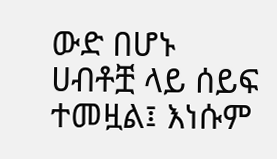ውድ በሆኑ ሀብቶቿ ላይ ሰይፍ ተመዟል፤ እነሱም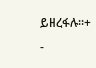ይዘረፋሉ።+
-